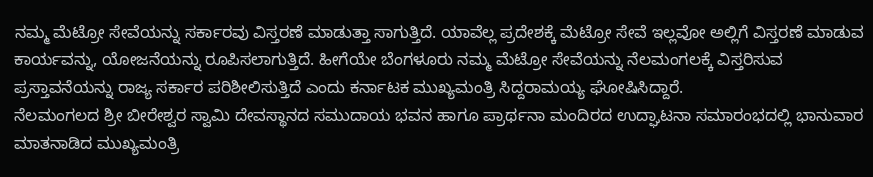ನಮ್ಮ ಮೆಟ್ರೋ ಸೇವೆಯನ್ನು ಸರ್ಕಾರವು ವಿಸ್ತರಣೆ ಮಾಡುತ್ತಾ ಸಾಗುತ್ತಿದೆ. ಯಾವೆಲ್ಲ ಪ್ರದೇಶಕ್ಕೆ ಮೆಟ್ರೋ ಸೇವೆ ಇಲ್ಲವೋ ಅಲ್ಲಿಗೆ ವಿಸ್ತರಣೆ ಮಾಡುವ ಕಾರ್ಯವನ್ನು, ಯೋಜನೆಯನ್ನು ರೂಪಿಸಲಾಗುತ್ತಿದೆ. ಹೀಗೆಯೇ ಬೆಂಗಳೂರು ನಮ್ಮ ಮೆಟ್ರೋ ಸೇವೆಯನ್ನು ನೆಲಮಂಗಲಕ್ಕೆ ವಿಸ್ತರಿಸುವ ಪ್ರಸ್ತಾವನೆಯನ್ನು ರಾಜ್ಯ ಸರ್ಕಾರ ಪರಿಶೀಲಿಸುತ್ತಿದೆ ಎಂದು ಕರ್ನಾಟಕ ಮುಖ್ಯಮಂತ್ರಿ ಸಿದ್ದರಾಮಯ್ಯ ಘೋಷಿಸಿದ್ದಾರೆ.
ನೆಲಮಂಗಲದ ಶ್ರೀ ಬೀರೇಶ್ವರ ಸ್ವಾಮಿ ದೇವಸ್ಥಾನದ ಸಮುದಾಯ ಭವನ ಹಾಗೂ ಪ್ರಾರ್ಥನಾ ಮಂದಿರದ ಉದ್ಘಾಟನಾ ಸಮಾರಂಭದಲ್ಲಿ ಭಾನುವಾರ ಮಾತನಾಡಿದ ಮುಖ್ಯಮಂತ್ರಿ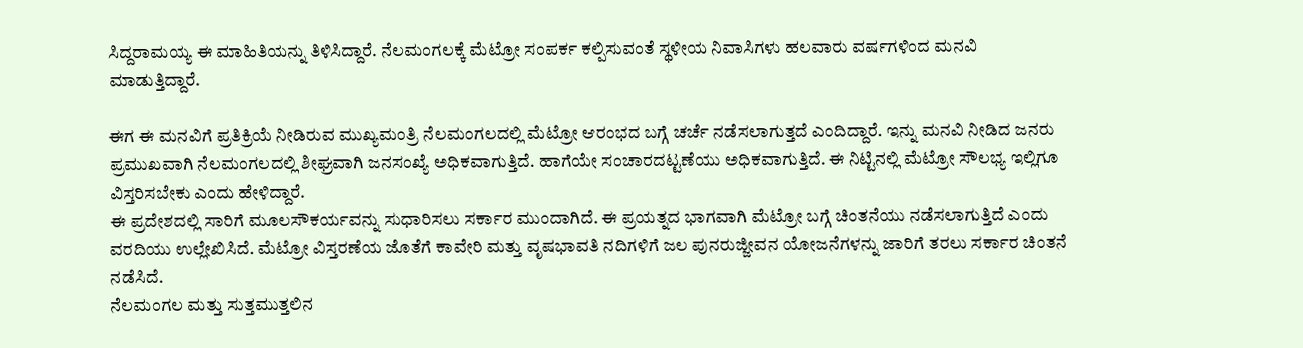ಸಿದ್ದರಾಮಯ್ಯ ಈ ಮಾಹಿತಿಯನ್ನು ತಿಳಿಸಿದ್ದಾರೆ. ನೆಲಮಂಗಲಕ್ಕೆ ಮೆಟ್ರೋ ಸಂಪರ್ಕ ಕಲ್ಪಿಸುವಂತೆ ಸ್ಥಳೀಯ ನಿವಾಸಿಗಳು ಹಲವಾರು ವರ್ಷಗಳಿಂದ ಮನವಿ ಮಾಡುತ್ತಿದ್ದಾರೆ.

ಈಗ ಈ ಮನವಿಗೆ ಪ್ರತಿಕ್ರಿಯೆ ನೀಡಿರುವ ಮುಖ್ಯಮಂತ್ರಿ ನೆಲಮಂಗಲದಲ್ಲಿ ಮೆಟ್ರೋ ಆರಂಭದ ಬಗ್ಗೆ ಚರ್ಚೆ ನಡೆಸಲಾಗುತ್ತದೆ ಎಂದಿದ್ದಾರೆ. ಇನ್ನು ಮನವಿ ನೀಡಿದ ಜನರು ಪ್ರಮುಖವಾಗಿ ನೆಲಮಂಗಲದಲ್ಲಿ ಶೀಘ್ರವಾಗಿ ಜನಸಂಖ್ಯೆ ಅಧಿಕವಾಗುತ್ತಿದೆ. ಹಾಗೆಯೇ ಸಂಚಾರದಟ್ಟಣೆಯು ಅಧಿಕವಾಗುತ್ತಿದೆ. ಈ ನಿಟ್ಟಿನಲ್ಲಿ ಮೆಟ್ರೋ ಸೌಲಭ್ಯ ಇಲ್ಲಿಗೂ ವಿಸ್ತರಿಸಬೇಕು ಎಂದು ಹೇಳಿದ್ದಾರೆ.
ಈ ಪ್ರದೇಶದಲ್ಲಿ ಸಾರಿಗೆ ಮೂಲಸೌಕರ್ಯವನ್ನು ಸುಧಾರಿಸಲು ಸರ್ಕಾರ ಮುಂದಾಗಿದೆ. ಈ ಪ್ರಯತ್ನದ ಭಾಗವಾಗಿ ಮೆಟ್ರೋ ಬಗ್ಗೆ ಚಿಂತನೆಯು ನಡೆಸಲಾಗುತ್ತಿದೆ ಎಂದು ವರದಿಯು ಉಲ್ಲೇಖಿಸಿದೆ. ಮೆಟ್ರೋ ವಿಸ್ತರಣೆಯ ಜೊತೆಗೆ ಕಾವೇರಿ ಮತ್ತು ವೃಷಭಾವತಿ ನದಿಗಳಿಗೆ ಜಲ ಪುನರುಜ್ಜೀವನ ಯೋಜನೆಗಳನ್ನು ಜಾರಿಗೆ ತರಲು ಸರ್ಕಾರ ಚಿಂತನೆ ನಡೆಸಿದೆ.
ನೆಲಮಂಗಲ ಮತ್ತು ಸುತ್ತಮುತ್ತಲಿನ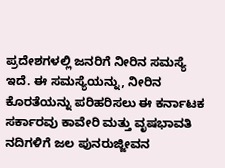ಪ್ರದೇಶಗಳಲ್ಲಿ ಜನರಿಗೆ ನೀರಿನ ಸಮಸ್ಯೆ ಇದೆ. ಈ ಸಮಸ್ಯೆಯನ್ನು, ನೀರಿನ ಕೊರತೆಯನ್ನು ಪರಿಹರಿಸಲು ಈ ಕರ್ನಾಟಕ ಸರ್ಕಾರವು ಕಾವೇರಿ ಮತ್ತು ವೃಷಭಾವತಿ ನದಿಗಳಿಗೆ ಜಲ ಪುನರುಜ್ಜೀವನ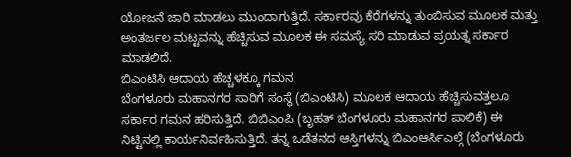ಯೋಜನೆ ಜಾರಿ ಮಾಡಲು ಮುಂದಾಗುತ್ತಿದೆ. ಸರ್ಕಾರವು ಕೆರೆಗಳನ್ನು ತುಂಬಿಸುವ ಮೂಲಕ ಮತ್ತು ಅಂತರ್ಜಲ ಮಟ್ಟವನ್ನು ಹೆಚ್ಚಿಸುವ ಮೂಲಕ ಈ ಸಮಸ್ಯೆ ಸರಿ ಮಾಡುವ ಪ್ರಯತ್ನ ಸರ್ಕಾರ ಮಾಡಲಿದೆ.
ಬಿಎಂಟಿಸಿ ಆದಾಯ ಹೆಚ್ಚಳಕ್ಕೂ ಗಮನ
ಬೆಂಗಳೂರು ಮಹಾನಗರ ಸಾರಿಗೆ ಸಂಸ್ಥೆ (ಬಿಎಂಟಿಸಿ) ಮೂಲಕ ಆದಾಯ ಹೆಚ್ಚಿಸುವತ್ತಲೂ ಸರ್ಕಾರ ಗಮನ ಹರಿಸುತ್ತಿದೆ. ಬಿಬಿಎಂಪಿ (ಬೃಹತ್ ಬೆಂಗಳೂರು ಮಹಾನಗರ ಪಾಲಿಕೆ) ಈ ನಿಟ್ಟಿನಲ್ಲಿ ಕಾರ್ಯನಿರ್ವಹಿಸುತ್ತಿದೆ. ತನ್ನ ಒಡೆತನದ ಆಸ್ತಿಗಳನ್ನು ಬಿಎಂಆರ್ಸಿಎಲ್ಗೆ (ಬೆಂಗಳೂರು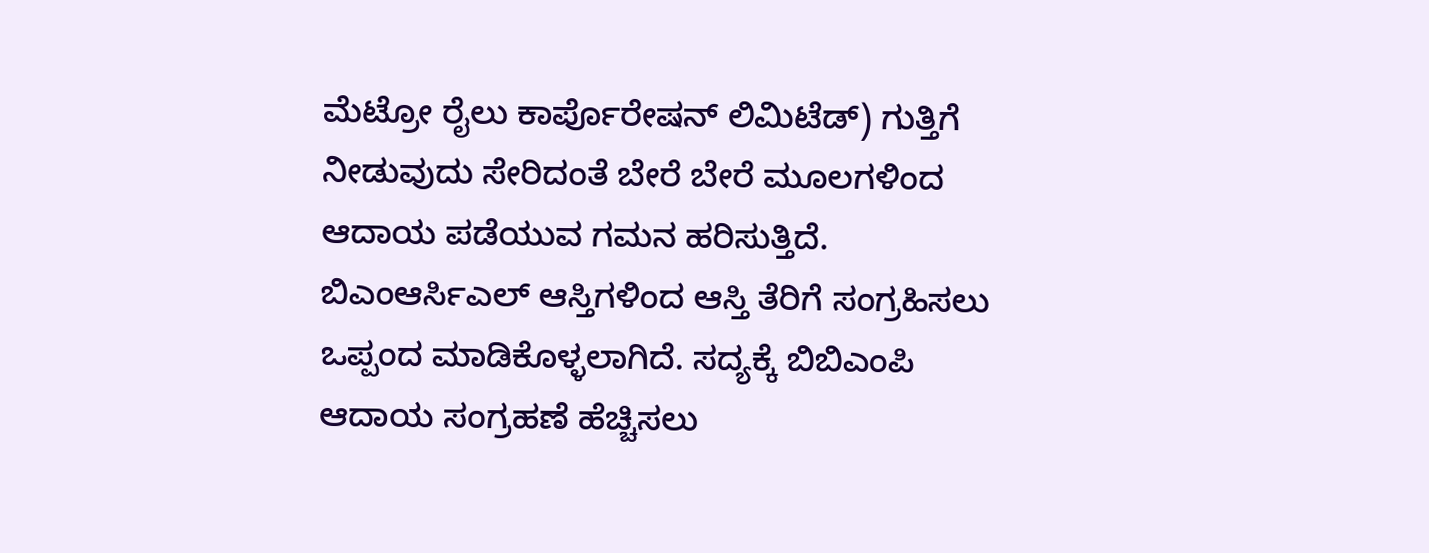ಮೆಟ್ರೋ ರೈಲು ಕಾರ್ಪೊರೇಷನ್ ಲಿಮಿಟೆಡ್) ಗುತ್ತಿಗೆ ನೀಡುವುದು ಸೇರಿದಂತೆ ಬೇರೆ ಬೇರೆ ಮೂಲಗಳಿಂದ ಆದಾಯ ಪಡೆಯುವ ಗಮನ ಹರಿಸುತ್ತಿದೆ.
ಬಿಎಂಆರ್ಸಿಎಲ್ ಆಸ್ತಿಗಳಿಂದ ಆಸ್ತಿ ತೆರಿಗೆ ಸಂಗ್ರಹಿಸಲು ಒಪ್ಪಂದ ಮಾಡಿಕೊಳ್ಳಲಾಗಿದೆ. ಸದ್ಯಕ್ಕೆ ಬಿಬಿಎಂಪಿ ಆದಾಯ ಸಂಗ್ರಹಣೆ ಹೆಚ್ಚಿಸಲು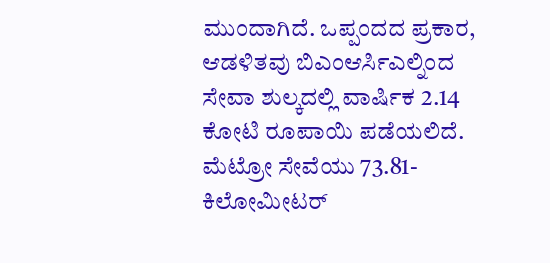ಮುಂದಾಗಿದೆ. ಒಪ್ಪಂದದ ಪ್ರಕಾರ, ಆಡಳಿತವು ಬಿಎಂಆರ್ಸಿಎಲ್ನಿಂದ ಸೇವಾ ಶುಲ್ಕದಲ್ಲಿ ವಾರ್ಷಿಕ 2.14 ಕೋಟಿ ರೂಪಾಯಿ ಪಡೆಯಲಿದೆ. ಮೆಟ್ರೋ ಸೇವೆಯು 73.81-ಕಿಲೋಮೀಟರ್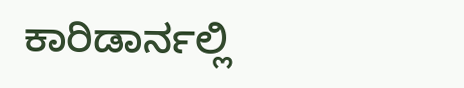ಕಾರಿಡಾರ್ನಲ್ಲಿ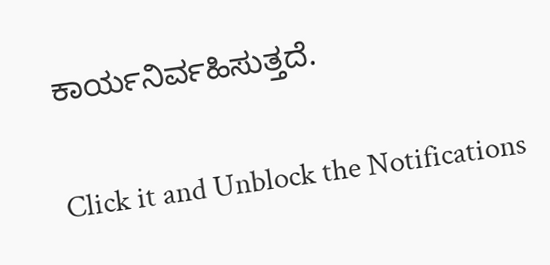ಕಾರ್ಯನಿರ್ವಹಿಸುತ್ತದೆ.


Click it and Unblock the Notifications